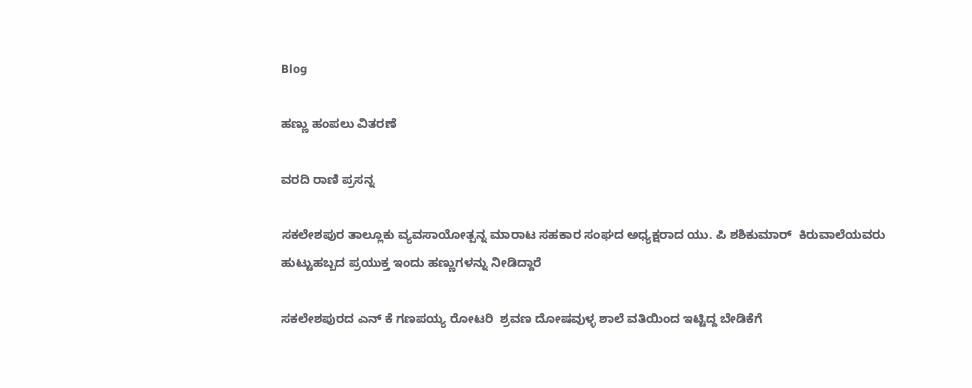Blog

ಹಣ್ಣು ಹಂಪಲು ವಿತರಣೆ

ವರದಿ ರಾಣಿ ಪ್ರಸನ್ನ

ಸಕಲೇಶಪುರ ತಾಲ್ಲೂಕು ವ್ಯವಸಾಯೋತ್ಪನ್ನ ಮಾರಾಟ ಸಹಕಾರ ಸಂಘದ ಅಧ್ಯಕ್ಷರಾದ ಯು. ಪಿ ಶಶಿಕುಮಾರ್  ಕಿರುವಾಲೆಯವರು ಹುಟ್ಟುಹಬ್ಬದ ಪ್ರಯುಕ್ತ ಇಂದು ಹಣ್ಣುಗಳನ್ನು ನೀಡಿದ್ದಾರೆ

ಸಕಲೇಶಪುರದ ಎನ್ ಕೆ ಗಣಪಯ್ಯ ರೋಟರಿ  ಶ್ರವಣ ದೋಷವುಳ್ಳ ಶಾಲೆ ವತಿಯಿಂದ ಇಟ್ಟಿದ್ದ ಬೇಡಿಕೆಗೆ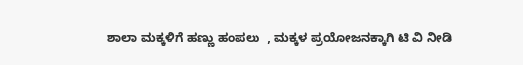ಶಾಲಾ ಮಕ್ಕಳಿಗೆ ಹಣ್ಣು ಹಂಪಲು  , ಮಕ್ಕಳ ಪ್ರಯೋಜನಕ್ಕಾಗಿ ಟಿ ವಿ ನೀಡಿ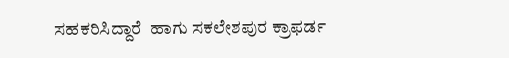ಸಹಕರಿಸಿದ್ದಾರೆ  ಹಾಗು ಸಕಲೇಶಪುರ ಕ್ರಾಫರ್ಡ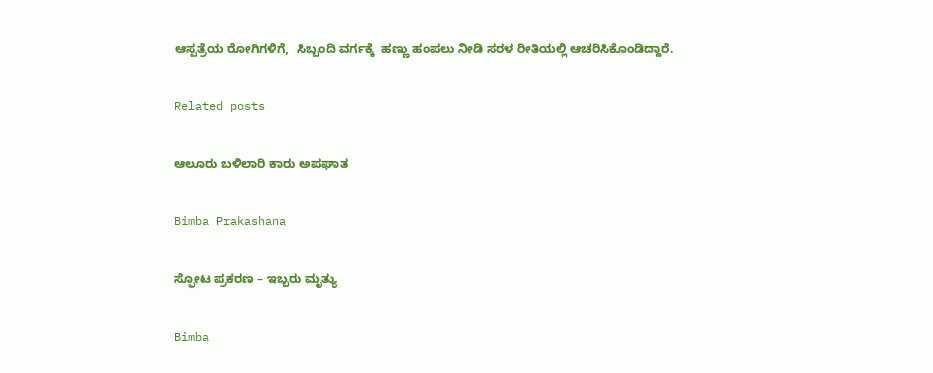ಆಸ್ಪತ್ರೆಯ ರೋಗಿಗಳಿಗೆ,  ಸಿಬ್ಬಂದಿ ವರ್ಗಕ್ಕೆ  ಹಣ್ಣು ಹಂಪಲು ನೀಡಿ ಸರಳ ರೀತಿಯಲ್ಲಿ ಆಚರಿಸಿಕೊಂಡಿದ್ದಾರೆ.

Related posts

ಆಲೂರು ಬಳಿಲಾರಿ ಕಾರು ಅಪಘಾತ

Bimba Prakashana

ಸ್ಫೋಟ ಪ್ರಕರಣ – ಇಬ್ಬರು ಮೃತ್ಯು

Bimba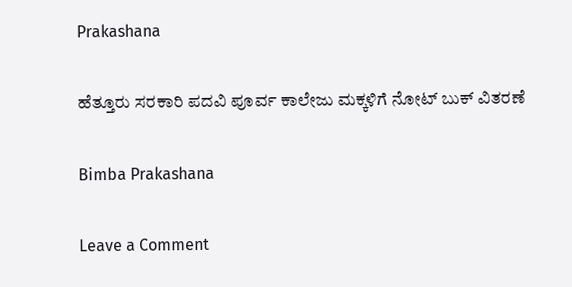Prakashana

ಹೆತ್ತೂರು ಸರಕಾರಿ ಪದವಿ ಪೂರ್ವ ಕಾಲೇಜು ಮಕ್ಕಳಿಗೆ ನೋಟ್ ಬುಕ್ ವಿತರಣೆ

Bimba Prakashana

Leave a Comment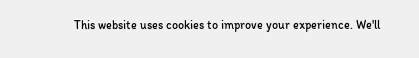This website uses cookies to improve your experience. We'll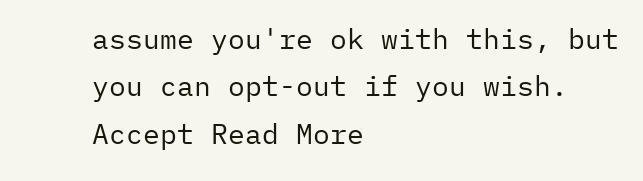assume you're ok with this, but you can opt-out if you wish. Accept Read More